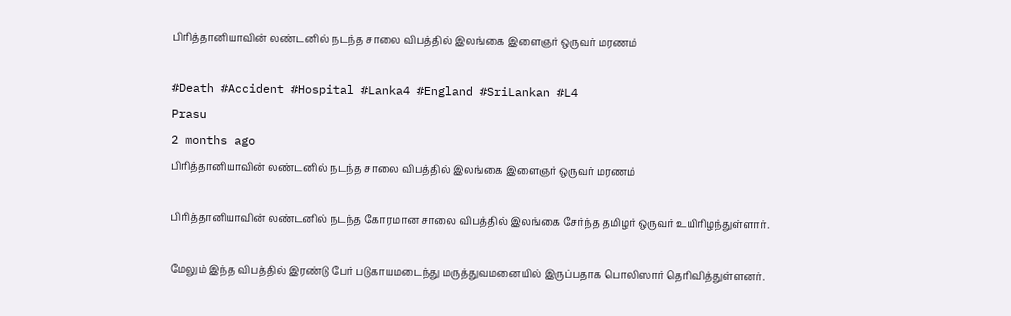பிரித்தானியாவின் லண்டனில் நடந்த சாலை விபத்தில் இலங்கை இளைஞர் ஒருவர் மரணம்

#Death #Accident #Hospital #Lanka4 #England #SriLankan #L4
Prasu
2 months ago
பிரித்தானியாவின் லண்டனில் நடந்த சாலை விபத்தில் இலங்கை இளைஞர் ஒருவர் மரணம்

பிரித்தானியாவின் லண்டனில் நடந்த கோரமான சாலை விபத்தில் இலங்கை சேர்ந்த தமிழர் ஒருவர் உயிரிழந்துள்ளார்.

மேலும் இந்த விபத்தில் இரண்டு பேர் படுகாயமடைந்து மருத்துவமனையில் இருப்பதாக பொலிஸார் தெரிவித்துள்ளனர்.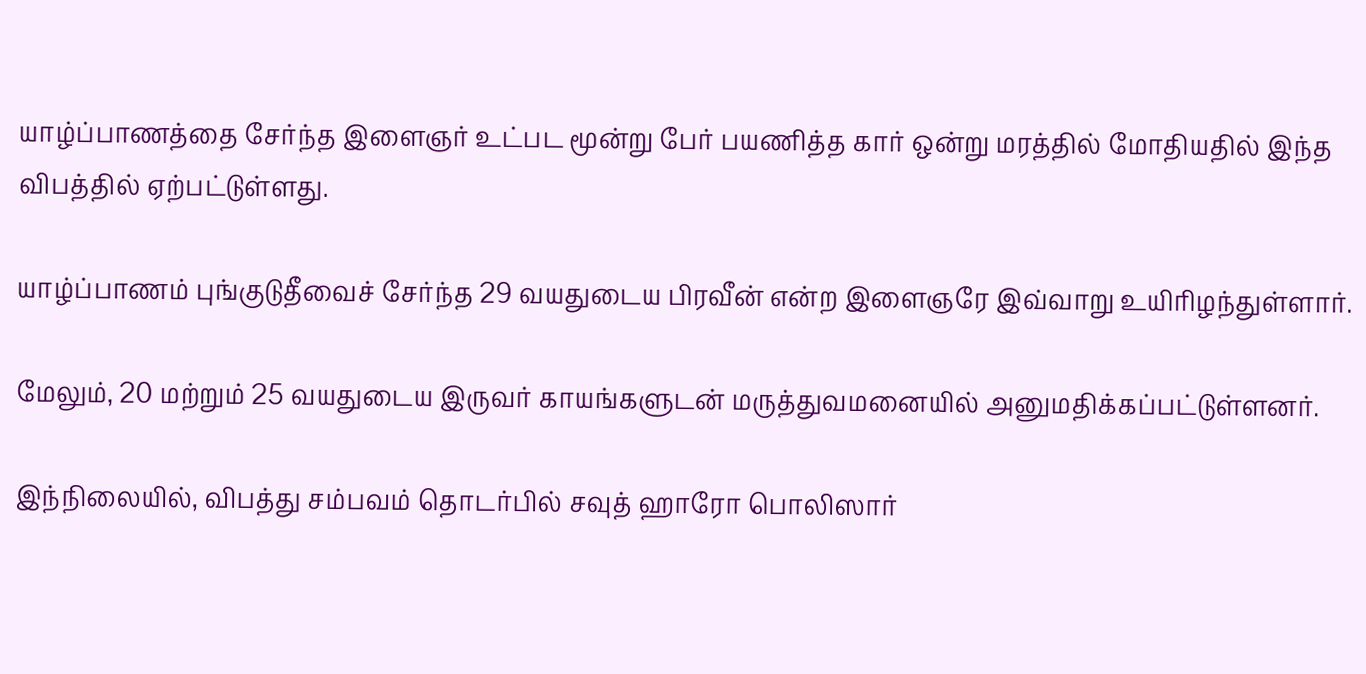யாழ்ப்பாணத்தை சேர்ந்த இளைஞர் உட்பட மூன்று பேர் பயணித்த கார் ஒன்று மரத்தில் மோதியதில் இந்த விபத்தில் ஏற்பட்டுள்ளது.

யாழ்ப்பாணம் புங்குடுதீவைச் சேர்ந்த 29 வயதுடைய பிரவீன் என்ற இளைஞரே இவ்வாறு உயிரிழந்துள்ளார்.

மேலும், 20 மற்றும் 25 வயதுடைய இருவர் காயங்களுடன் மருத்துவமனையில் அனுமதிக்கப்பட்டுள்ளனர்.

இந்நிலையில், விபத்து சம்பவம் தொடர்பில் சவுத் ஹாரோ பொலிஸார்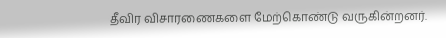தீவிர விசாரணைகளை மேற்கொண்டு வருகின்றனர்.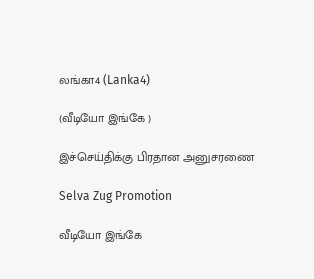லங்கா4 (Lanka4)

(வீடியோ இங்கே )

இச்செய்திக்கு பிரதான அனுசரணை

Selva Zug Promotion

வீடியோ இங்கே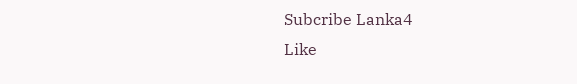Subcribe Lanka4
Like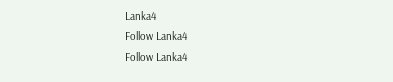Lanka4
Follow Lanka4
Follow Lanka4